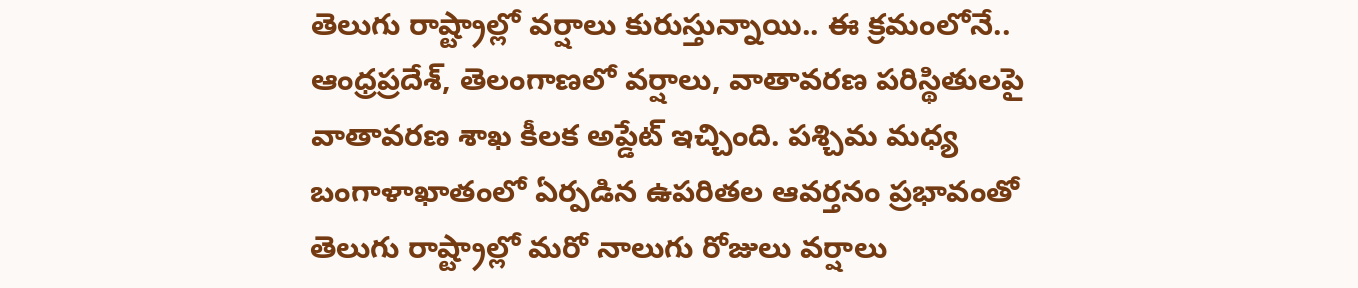తెలుగు రాష్ట్రాల్లో వర్షాలు కురుస్తున్నాయి.. ఈ క్రమంలోనే.. ఆంధ్రప్రదేశ్, తెలంగాణలో వర్షాలు, వాతావరణ పరిస్థితులపై వాతావరణ శాఖ కీలక అప్డేట్ ఇచ్చింది. పశ్చిమ మధ్య బంగాళాఖాతంలో ఏర్పడిన ఉపరితల ఆవర్తనం ప్రభావంతో తెలుగు రాష్ట్రాల్లో మరో నాలుగు రోజులు వర్షాలు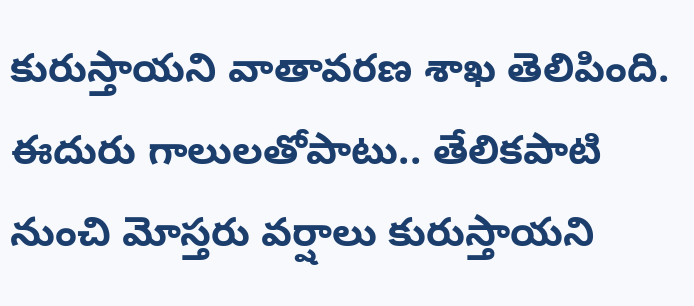కురుస్తాయని వాతావరణ శాఖ తెలిపింది. ఈదురు గాలులతోపాటు.. తేలికపాటి నుంచి మోస్తరు వర్షాలు కురుస్తాయని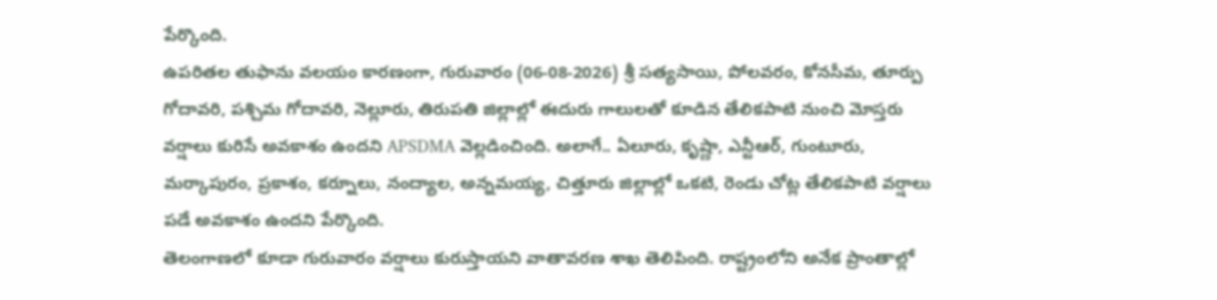పేర్కొంది.
ఉపరితల తుఫాను వలయం కారణంగా, గురువారం (06-08-2026) శ్రీ సత్యసాయి, పోలవరం, కోనసీమ, తూర్పు గోదావరి, పశ్చిమ గోదావరి, నెల్లూరు, తిరుపతి జిల్లాల్లో ఈదురు గాలులతో కూడిన తేలికపాటి నుంచి మోస్తరు వర్షాలు కురిసే అవకాశం ఉందని APSDMA వెల్లడించింది. అలాగే.. ఏలూరు, కృష్ణా, ఎన్టీఆర్, గుంటూరు, మర్కాపురం, ప్రకాశం, కర్నూలు, నంద్యాల, అన్నమయ్య, చిత్తూరు జిల్లాల్లో ఒకటి, రెండు చోట్ల తేలికపాటి వర్షాలు పడే అవకాశం ఉందని పేర్కొంది.
తెలంగాణలో కూడా గురువారం వర్షాలు కురుస్తాయని వాతావరణ శాఖ తెలిపింది. రాష్ట్రంలోని అనేక ప్రాంతాల్లో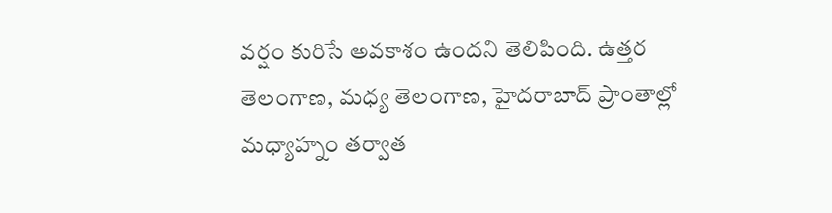వర్షం కురిసే అవకాశం ఉందని తెలిపింది. ఉత్తర తెలంగాణ, మధ్య తెలంగాణ, హైదరాబాద్ ప్రాంతాల్లో మధ్యాహ్నం తర్వాత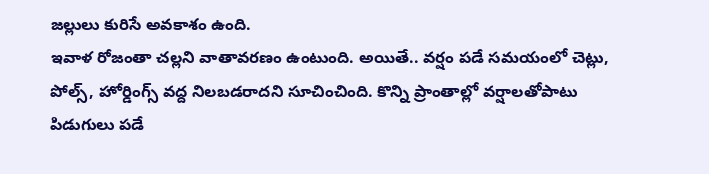జల్లులు కురిసే అవకాశం ఉంది.
ఇవాళ రోజంతా చల్లని వాతావరణం ఉంటుంది. అయితే.. వర్షం పడే సమయంలో చెట్లు, పోల్స్, హోర్డింగ్స్ వద్ద నిలబడరాదని సూచించింది. కొన్ని ప్రాంతాల్లో వర్షాలతోపాటు పిడుగులు పడే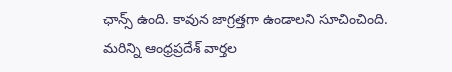ఛాన్స్ ఉంది. కావున జాగ్రత్తగా ఉండాలని సూచించింది.
మరిన్ని ఆంధ్రప్రదేశ్ వార్తల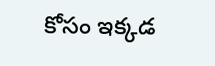కోసం ఇక్కడ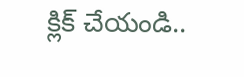క్లిక్ చేయండి..